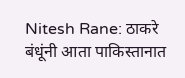Nitesh Rane: ठाकरे बंधूंनी आता पाकिस्तानात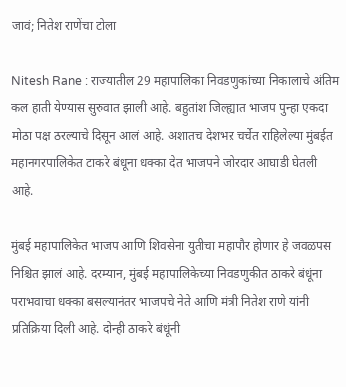जावं; नितेश राणेंचा टोला

Nitesh Rane : राज्यातील 29 महापालिका निवडणुकांच्या निकालाचे अंतिम कल हाती येण्यास सुरुवात झाली आहे. बहुतांश जिल्ह्यात भाजप पुन्हा एकदा मोठा पक्ष ठरल्याचे दिसून आलं आहे. अशातच देशभऱ चर्चेत राहिलेल्या मुंबईत महानगरपालिकेत टाकरे बंधूना धक्का देत भाजपने जोरदार आघाडी घेतली आहे.

मुंबई महापालिकेत भाजप आणि शिवसेना युतीचा महापौर होणार हे जवळपस निश्चित झालं आहे. दरम्यान, मुंबई महापालिकेच्या निवडणुकीत ठाकरे बंधूंना पराभवाचा धक्का बसल्यानंतर भाजपचे नेते आणि मंत्री नितेश राणे यांनी प्रतिक्रिया दिली आहे. दोन्ही ठाकरे बंधूंनी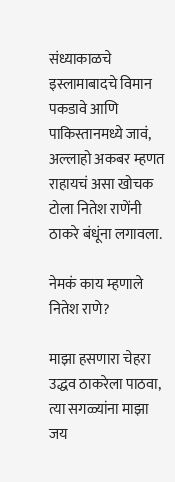संध्याकाळचे इस्लामाबादचे विमान पकडावे आणि पाकिस्तानमध्ये जावं, अल्लाहो अकबर म्हणत राहायचं असा खोचक टोला नितेश राणेंनी ठाकरे बंधूंना लगावला.

नेमकं काय म्हणाले नितेश राणे?

माझा हसणारा चेहरा उद्धव ठाकरेला पाठवा, त्या सगळ्यांना माझा जय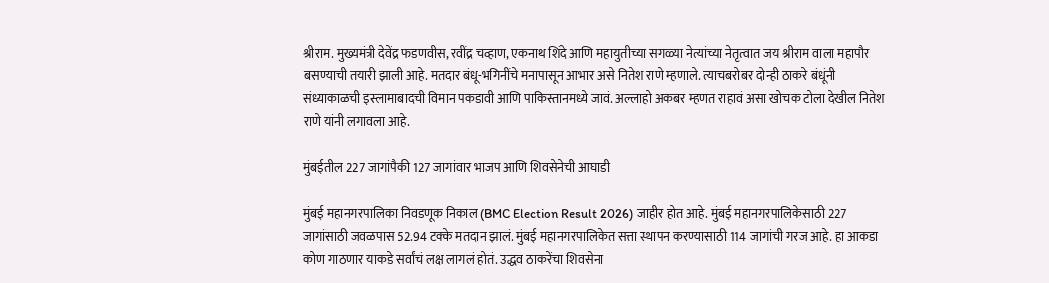श्रीराम. मुख्यमंत्री देवेंद्र फडणवीस, रवींद्र चव्हाण, एकनाथ शिंदे आणि महायुतीच्या सगळ्या नेत्यांच्या नेतृत्वात जय श्रीराम वाला महापौर बसण्याची तयारी झाली आहे. मतदार बंधू-भगिनींचे मनापासून आभार असे नितेश राणे म्हणाले. त्याचबरोबर दोन्ही ठाकरे बंधूंनी संध्याकाळची इस्लामाबादची विमान पकडावी आणि पाकिस्तानमध्ये जावं. अल्लाहो अकबर म्हणत राहावं असा खोचक टोला देखील नितेश राणे यांनी लगावला आहे.

मुंबईतील 227 जागांपैकी 127 जागांवार भाजप आणि शिवसेनेची आघाडी

मुंबई महानगरपालिका निवडणूक निकाल (BMC Election Result 2026) जाहीर होत आहे. मुंबई महानगरपालिकेसाठी 227 जागांसाठी जवळपास 52.94 टक्के मतदान झालं. मुंबई महानगरपालिकेत सत्ता स्थापन करण्यासाठी 114 जागांची गरज आहे. हा आकडा कोण गाठणार याकडे सर्वांचं लक्ष लागलं होतं. उद्धव ठाकरेंचा शिवसेना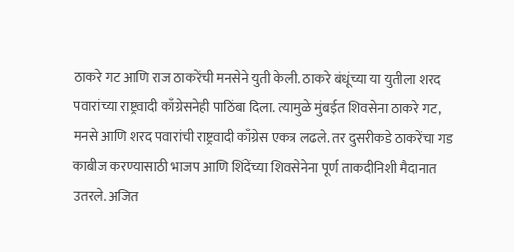ठाकरे गट आणि राज ठाकरेंची मनसेने युती केली. ठाकरे बंधूंच्या या युतीला शरद पवारांच्या राष्ट्रवादी काँग्रेसनेही पाठिंबा दिला. त्यामुळे मुंबईत शिवसेना ठाकरे गट, मनसे आणि शरद पवारांची राष्ट्रवादी काँग्रेस एकत्र लढले. तर दुसरीकडे ठाकरेंचा गड काबीज करण्यासाठी भाजप आणि शिंदेंच्या शिवसेनेना पूर्ण ताकदीनिशी मैदानात उतरले. अजित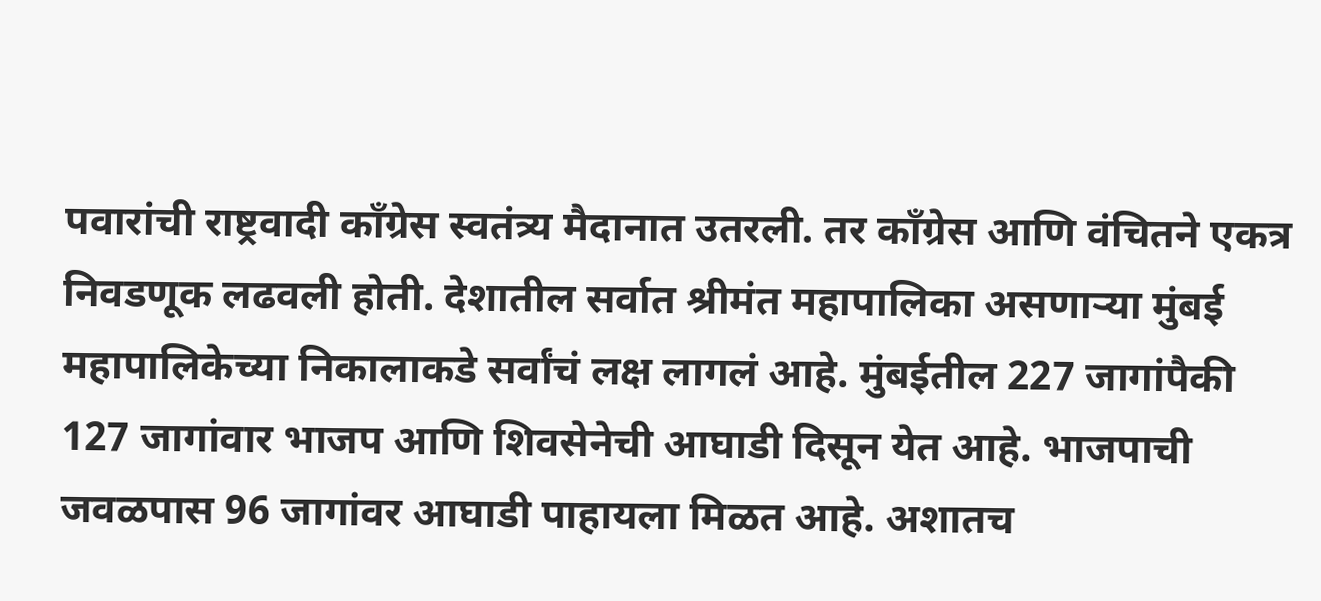पवारांची राष्ट्रवादी काँग्रेस स्वतंत्र्य मैदानात उतरली. तर काँग्रेस आणि वंचितने एकत्र निवडणूक लढवली होती. देशातील सर्वात श्रीमंत महापालिका असणाऱ्या मुंबई महापालिकेच्या निकालाकडे सर्वांचं लक्ष लागलं आहे. मुंबईतील 227 जागांपैकी 127 जागांवार भाजप आणि शिवसेनेची आघाडी दिसून येत आहे. भाजपाची जवळपास 96 जागांवर आघाडी पाहायला मिळत आहे. अशातच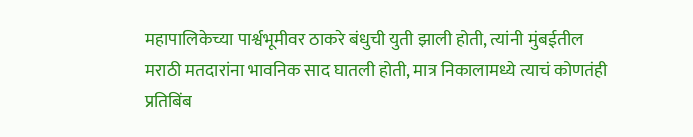महापालिकेच्या पार्श्वभूमीवर ठाकरे बंधुची युती झाली होती, त्यांनी मुंबईतील मराठी मतदारांना भावनिक साद घातली होती, मात्र निकालामध्ये त्याचं कोणतंही प्रतिबिंब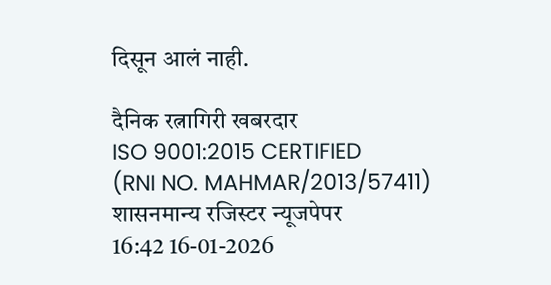दिसून आलं नाही.

दैनिक रत्नागिरी खबरदार
ISO 9001:2015 CERTIFIED
(RNI NO. MAHMAR/2013/57411)
शासनमान्य रजिस्टर न्यूजपेपर
16:42 16-01-2026